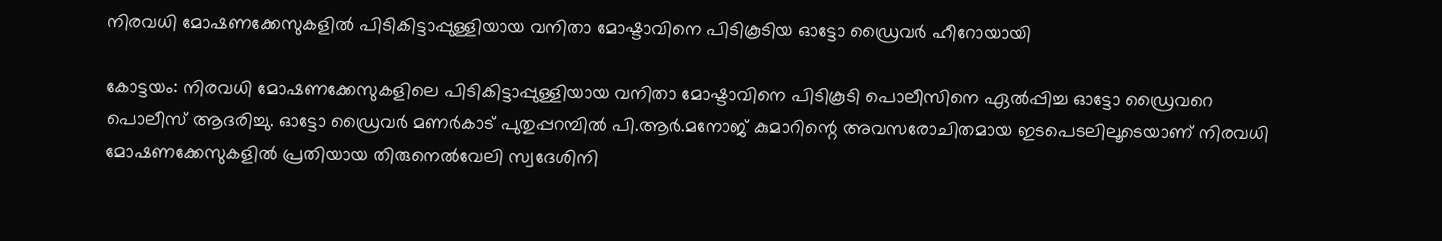നിരവധി മോഷണക്കേസുകളില്‍ പിടികിട്ടാപ്പുള്ളിയായ വനിതാ മോഷ്ടാവിനെ പിടികൂടിയ ഓട്ടോ ഡ്രൈവര്‍ ഹീറോയായി

കോട്ടയം: നിരവധി മോഷണക്കേസുകളിലെ പിടികിട്ടാപ്പുള്ളിയായ വനിതാ മോഷ്ടാവിനെ പിടികൂടി പൊലീസിനെ ഏല്‍പ്പിച്ച ഓട്ടോ ഡ്രൈവറെ പൊലീസ് ആദരിച്ചു. ഓട്ടോ ഡ്രൈവര്‍ മണര്‍കാട് പുതുപ്പറമ്പില്‍ പി.ആര്‍.മനോജ് കുമാറിന്റെ അവസരോചിതമായ ഇടപെടലിലൂടെയാണ് നിരവധി മോഷണക്കേസുകളില്‍ പ്രതിയായ തിരുനെല്‍വേലി സ്വദേശിനി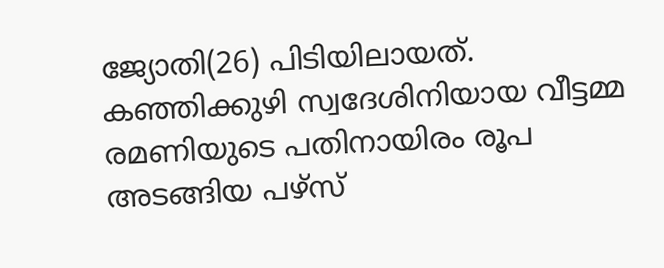ജ്യോതി(26) പിടിയിലായത്. കഞ്ഞിക്കുഴി സ്വദേശിനിയായ വീട്ടമ്മ രമണിയുടെ പതിനായിരം രൂപ അടങ്ങിയ പഴ്‌സ്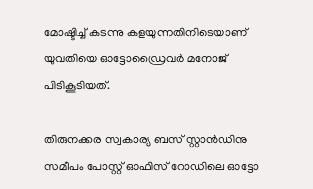മോഷ്ടിച്ച് കടന്നു കളയുന്നതിനിടെയാണ് യുവതിയെ ഓട്ടോഡ്രൈവര്‍ മനോജ് പിടികൂടിയത്.

തിരുനക്കര സ്വകാര്യ ബസ് സ്റ്റാന്‍ഡിനു സമീപം പോസ്റ്റ് ഓഫിസ് റോഡിലെ ഓട്ടോ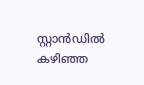സ്റ്റാന്‍ഡില്‍ കഴിഞ്ഞ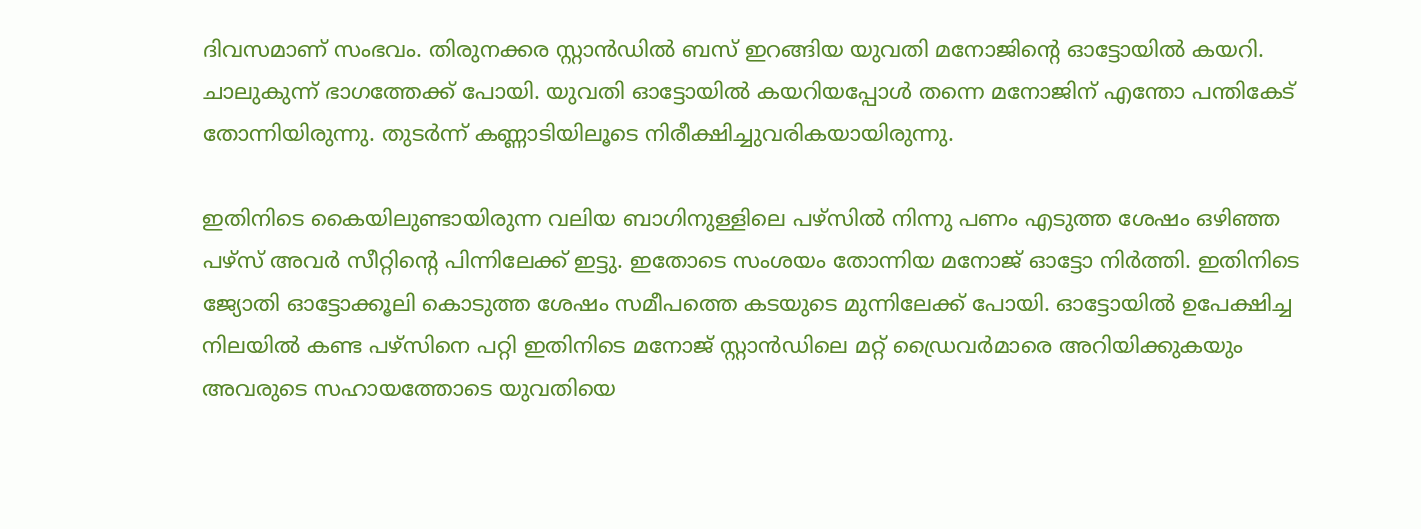ദിവസമാണ് സംഭവം. തിരുനക്കര സ്റ്റാന്‍ഡില്‍ ബസ് ഇറങ്ങിയ യുവതി മനോജിന്റെ ഓട്ടോയില്‍ കയറി. ചാലുകുന്ന് ഭാഗത്തേക്ക് പോയി. യുവതി ഓട്ടോയില്‍ കയറിയപ്പോള്‍ തന്നെ മനോജിന് എന്തോ പന്തികേട് തോന്നിയിരുന്നു. തുടര്‍ന്ന് കണ്ണാടിയിലൂടെ നിരീക്ഷിച്ചുവരികയായിരുന്നു.

ഇതിനിടെ കൈയിലുണ്ടായിരുന്ന വലിയ ബാഗിനുള്ളിലെ പഴ്‌സില്‍ നിന്നു പണം എടുത്ത ശേഷം ഒഴിഞ്ഞ പഴ്‌സ് അവര്‍ സീറ്റിന്റെ പിന്നിലേക്ക് ഇട്ടു. ഇതോടെ സംശയം തോന്നിയ മനോജ് ഓട്ടോ നിര്‍ത്തി. ഇതിനിടെ ജ്യോതി ഓട്ടോക്കൂലി കൊടുത്ത ശേഷം സമീപത്തെ കടയുടെ മുന്നിലേക്ക് പോയി. ഓട്ടോയില്‍ ഉപേക്ഷിച്ച നിലയില്‍ കണ്ട പഴ്‌സിനെ പറ്റി ഇതിനിടെ മനോജ് സ്റ്റാന്‍ഡിലെ മറ്റ് ഡ്രൈവര്‍മാരെ അറിയിക്കുകയും അവരുടെ സഹായത്തോടെ യുവതിയെ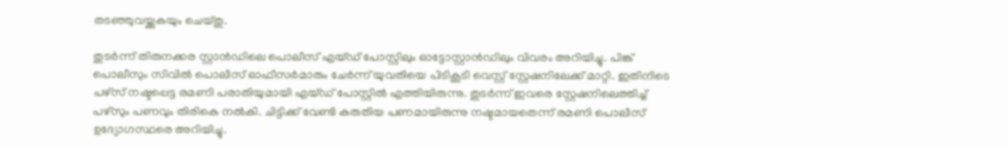തടഞ്ഞുവയ്ക്കുകയും ചെയ്തു.

തുടര്‍ന്ന് തിരുനക്കര സ്റ്റാന്‍ഡിലെ പൊലീസ് എയ്ഡ് പോസ്റ്റിലും ഓട്ടോസ്റ്റാന്‍ഡിലും വിവരം അറിയിച്ചു. പിങ്ക് പൊലീസും സിവില്‍ പൊലീസ് ഓഫീസര്‍മാരും ചേര്‍ന്ന് യുവതിയെ പിടികൂടി വെസ്റ്റ് സ്റ്റേഷനിലേക്ക് മാറ്റി. ഇതിനിടെ പഴ്‌സ് നഷ്ടപ്പെട്ട രമണി പരാതിയുമായി എയ്ഡ് പോസ്റ്റില്‍ എത്തിയിരുന്നു. തുടര്‍ന്ന് ഇവരെ സ്റ്റേഷനിലെത്തിച്ച് പഴ്‌സും പണവും തിരികെ നല്‍കി. ചിട്ടിക്ക് വേണ്ടി കരുതിയ പണമായിരുന്നു നഷ്ടമായതെന്ന് രമണി പൊലീസ് ഉദ്യോഗസ്ഥരെ അറിയിച്ചു.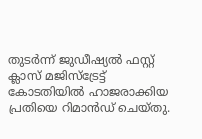തുടര്‍ന്ന് ജുഡീഷ്യല്‍ ഫസ്റ്റ് ക്ലാസ് മജിസ്‌ട്രേട്ട് കോടതിയില്‍ ഹാജരാക്കിയ പ്രതിയെ റിമാന്‍ഡ് ചെയ്തു.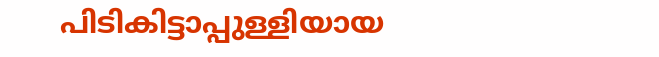പിടികിട്ടാപ്പുള്ളിയായ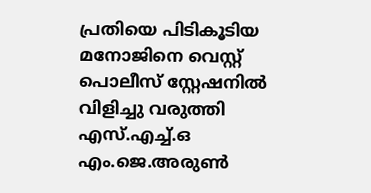പ്രതിയെ പിടികൂടിയ മനോജിനെ വെസ്റ്റ് പൊലീസ് സ്റ്റേഷനില്‍ വിളിച്ചു വരുത്തി എസ്.എച്ച്.ഒ എം.ജെ.അരുണ്‍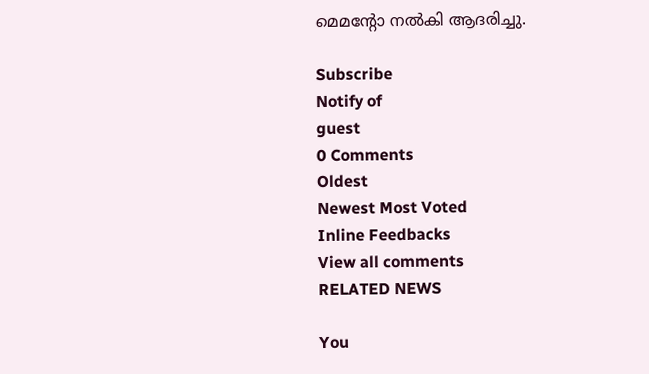മെമന്റോ നല്‍കി ആദരിച്ചു.

Subscribe
Notify of
guest
0 Comments
Oldest
Newest Most Voted
Inline Feedbacks
View all comments
RELATED NEWS

You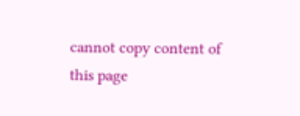cannot copy content of this page